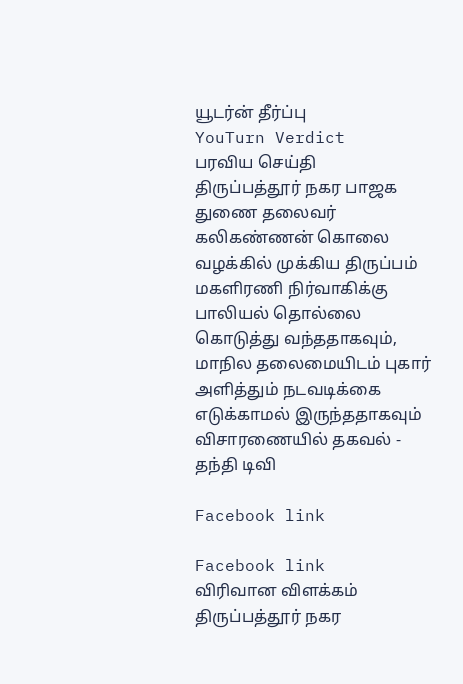யூடர்ன் தீர்ப்பு
YouTurn Verdict
பரவிய செய்தி
திருப்பத்தூர் நகர பாஜக துணை தலைவர் கலிகண்ணன் கொலை வழக்கில் முக்கிய திருப்பம் மகளிரணி நிர்வாகிக்கு பாலியல் தொல்லை கொடுத்து வந்ததாகவும், மாநில தலைமையிடம் புகார் அளித்தும் நடவடிக்கை எடுக்காமல் இருந்ததாகவும் விசாரணையில் தகவல் - தந்தி டிவி

Facebook link

Facebook link
விரிவான விளக்கம்
திருப்பத்தூர் நகர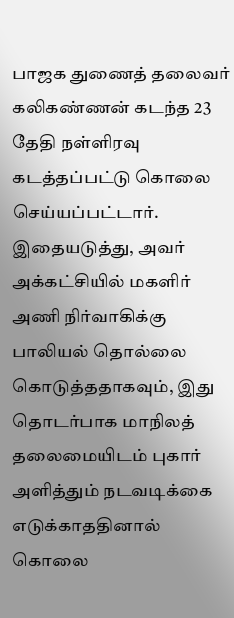பாஜக துணைத் தலைவர் கலிகண்ணன் கடந்த 23 தேதி நள்ளிரவு கடத்தப்பட்டு கொலை செய்யப்பட்டார். இதையடுத்து, அவர் அக்கட்சியில் மகளிர் அணி நிர்வாகிக்கு பாலியல் தொல்லை கொடுத்ததாகவும், இது தொடர்பாக மாநிலத் தலைமையிடம் புகார் அளித்தும் நடவடிக்கை எடுக்காததினால் கொலை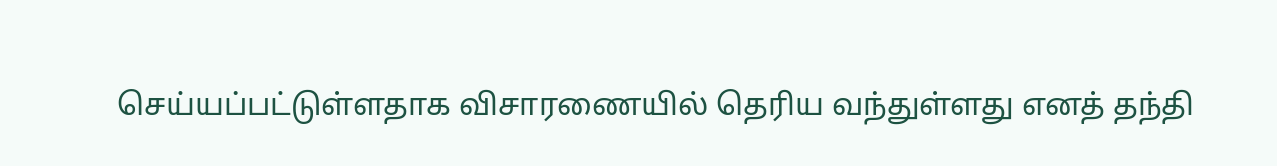செய்யப்பட்டுள்ளதாக விசாரணையில் தெரிய வந்துள்ளது எனத் தந்தி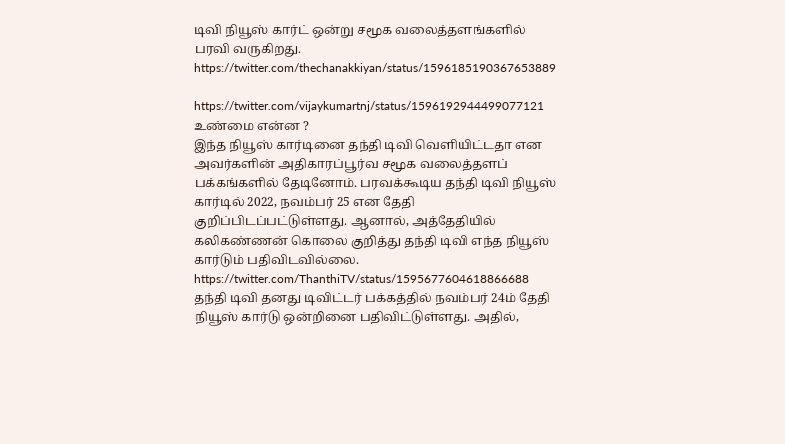டிவி நியூஸ் கார்ட் ஒன்று சமூக வலைத்தளங்களில் பரவி வருகிறது.
https://twitter.com/thechanakkiyan/status/1596185190367653889

https://twitter.com/vijaykumartnj/status/1596192944499077121
உண்மை என்ன ?
இந்த நியூஸ் கார்டினை தந்தி டிவி வெளியிட்டதா என அவர்களின் அதிகாரப்பூர்வ சமூக வலைத்தளப் பக்கங்களில் தேடினோம். பரவக்கூடிய தந்தி டிவி நியூஸ் கார்டில் 2022, நவம்பர் 25 என தேதி குறிப்பிடப்பட்டுள்ளது. ஆனால், அத்தேதியில் கலிகண்ணன் கொலை குறித்து தந்தி டிவி எந்த நியூஸ் கார்டும் பதிவிடவில்லை.
https://twitter.com/ThanthiTV/status/1595677604618866688
தந்தி டிவி தனது டிவிட்டர் பக்கத்தில் நவம்பர் 24ம் தேதி நியூஸ் கார்டு ஒன்றினை பதிவிட்டுள்ளது. அதில்,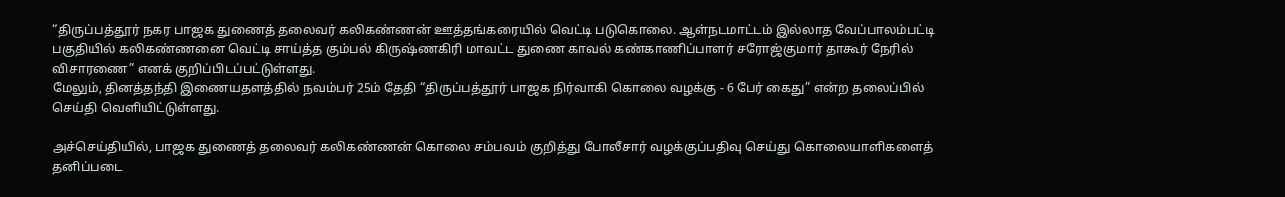“திருப்பத்தூர் நகர பாஜக துணைத் தலைவர் கலிகண்ணன் ஊத்தங்கரையில் வெட்டி படுகொலை. ஆள்நடமாட்டம் இல்லாத வேப்பாலம்பட்டி பகுதியில் கலிகண்ணனை வெட்டி சாய்த்த கும்பல் கிருஷ்ணகிரி மாவட்ட துணை காவல் கண்காணிப்பாளர் சரோஜ்குமார் தாகூர் நேரில் விசாரணை” எனக் குறிப்பிடப்பட்டுள்ளது.
மேலும், தினத்தந்தி இணையதளத்தில் நவம்பர் 25ம் தேதி “திருப்பத்தூர் பாஜக நிர்வாகி கொலை வழக்கு - 6 பேர் கைது” என்ற தலைப்பில் செய்தி வெளியிட்டுள்ளது.

அச்செய்தியில், பாஜக துணைத் தலைவர் கலிகண்ணன் கொலை சம்பவம் குறித்து போலீசார் வழக்குப்பதிவு செய்து கொலையாளிகளைத் தனிப்படை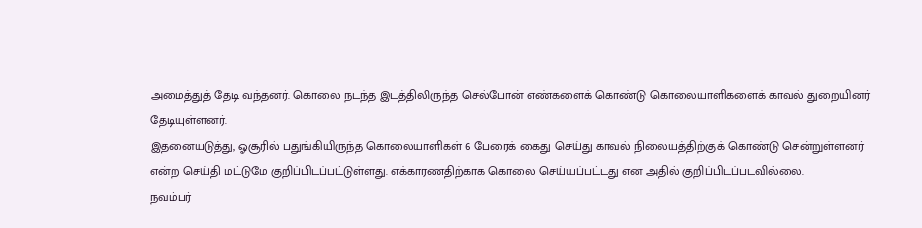அமைத்துத் தேடி வந்தனர். கொலை நடந்த இடத்திலிருந்த செல்போன் எண்களைக் கொண்டு கொலையாளிகளைக் காவல் துறையினர் தேடியுள்ளனர்.
இதனையடுத்து, ஓசூரில் பதுங்கியிருந்த கொலையாளிகள் 6 பேரைக் கைது செய்து காவல் நிலையத்திற்குக் கொண்டு சென்றுள்ளனர் என்ற செய்தி மட்டுமே குறிப்பிடப்பட்டுள்ளது. எக்காரணதிற்காக கொலை செய்யப்பட்டது என அதில் குறிப்பிடப்படவில்லை.
நவம்பர்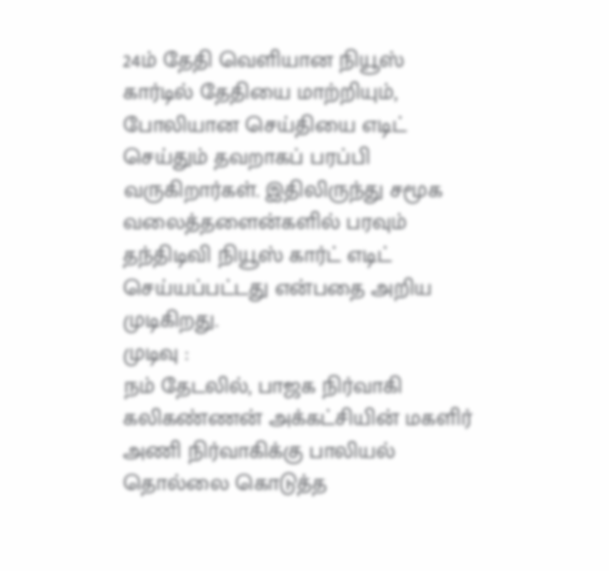24ம் தேதி வெளியான நியூஸ் கார்டில் தேதியை மாற்றியும், போலியான செய்தியை எடிட் செய்தும் தவறாகப் பரப்பி வருகிறார்கள். இதிலிருந்து சமூக வலைத்தளைன்களில் பரவும் தந்திடிவி நியூஸ் கார்ட் எடிட் செய்யப்பட்டது என்பதை அறிய முடிகிறது.
முடிவு :
நம் தேடலில், பாஜக நிர்வாகி கலிகண்ணன் அக்கட்சியின் மகளிர் அணி நிர்வாகிக்கு பாலியல் தொல்லை கொடுத்த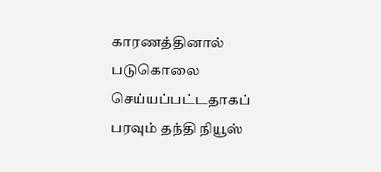காரணத்தினால் படுகொலை செய்யப்பட்டதாகப் பரவும் தந்தி நியூஸ்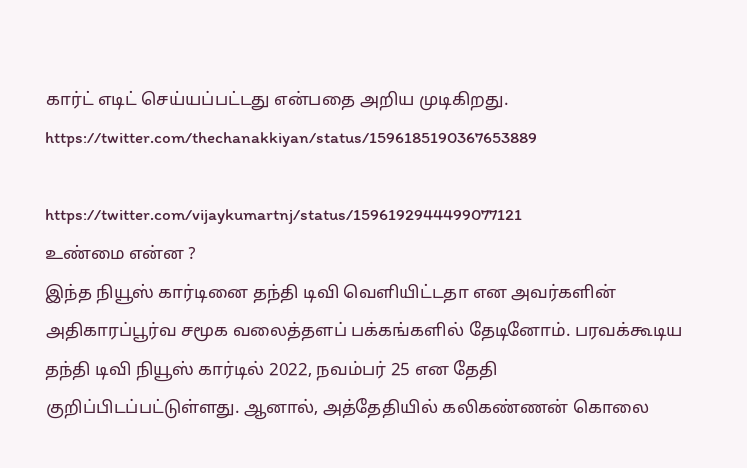கார்ட் எடிட் செய்யப்பட்டது என்பதை அறிய முடிகிறது.
https://twitter.com/thechanakkiyan/status/1596185190367653889

https://twitter.com/vijaykumartnj/status/1596192944499077121
உண்மை என்ன ?
இந்த நியூஸ் கார்டினை தந்தி டிவி வெளியிட்டதா என அவர்களின் அதிகாரப்பூர்வ சமூக வலைத்தளப் பக்கங்களில் தேடினோம். பரவக்கூடிய தந்தி டிவி நியூஸ் கார்டில் 2022, நவம்பர் 25 என தேதி குறிப்பிடப்பட்டுள்ளது. ஆனால், அத்தேதியில் கலிகண்ணன் கொலை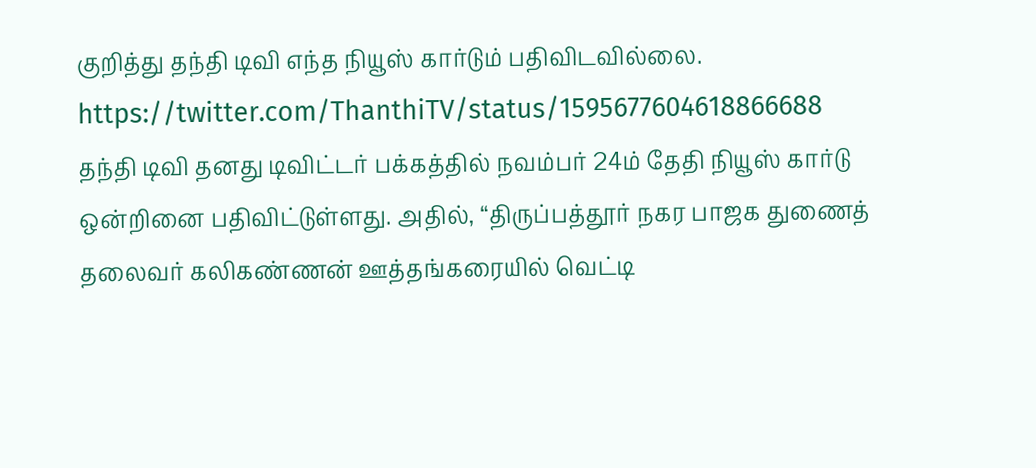குறித்து தந்தி டிவி எந்த நியூஸ் கார்டும் பதிவிடவில்லை.
https://twitter.com/ThanthiTV/status/1595677604618866688
தந்தி டிவி தனது டிவிட்டர் பக்கத்தில் நவம்பர் 24ம் தேதி நியூஸ் கார்டு ஒன்றினை பதிவிட்டுள்ளது. அதில், “திருப்பத்தூர் நகர பாஜக துணைத் தலைவர் கலிகண்ணன் ஊத்தங்கரையில் வெட்டி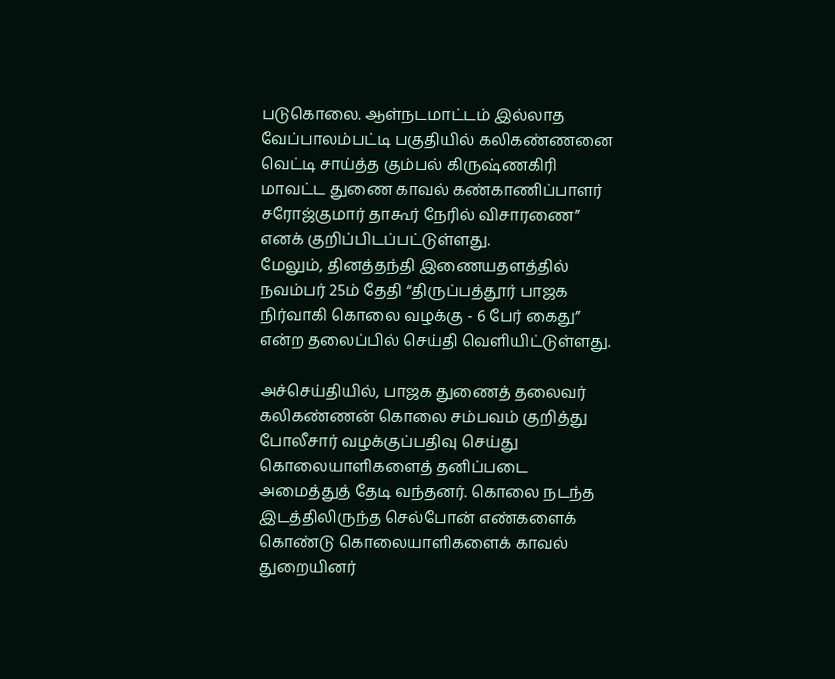படுகொலை. ஆள்நடமாட்டம் இல்லாத வேப்பாலம்பட்டி பகுதியில் கலிகண்ணனை வெட்டி சாய்த்த கும்பல் கிருஷ்ணகிரி மாவட்ட துணை காவல் கண்காணிப்பாளர் சரோஜ்குமார் தாகூர் நேரில் விசாரணை” எனக் குறிப்பிடப்பட்டுள்ளது.
மேலும், தினத்தந்தி இணையதளத்தில் நவம்பர் 25ம் தேதி “திருப்பத்தூர் பாஜக நிர்வாகி கொலை வழக்கு - 6 பேர் கைது” என்ற தலைப்பில் செய்தி வெளியிட்டுள்ளது.

அச்செய்தியில், பாஜக துணைத் தலைவர் கலிகண்ணன் கொலை சம்பவம் குறித்து போலீசார் வழக்குப்பதிவு செய்து கொலையாளிகளைத் தனிப்படை அமைத்துத் தேடி வந்தனர். கொலை நடந்த இடத்திலிருந்த செல்போன் எண்களைக் கொண்டு கொலையாளிகளைக் காவல் துறையினர்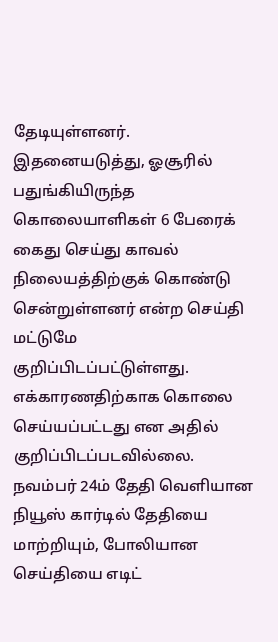தேடியுள்ளனர்.
இதனையடுத்து, ஓசூரில் பதுங்கியிருந்த கொலையாளிகள் 6 பேரைக் கைது செய்து காவல் நிலையத்திற்குக் கொண்டு சென்றுள்ளனர் என்ற செய்தி மட்டுமே குறிப்பிடப்பட்டுள்ளது. எக்காரணதிற்காக கொலை செய்யப்பட்டது என அதில் குறிப்பிடப்படவில்லை.
நவம்பர் 24ம் தேதி வெளியான நியூஸ் கார்டில் தேதியை மாற்றியும், போலியான செய்தியை எடிட்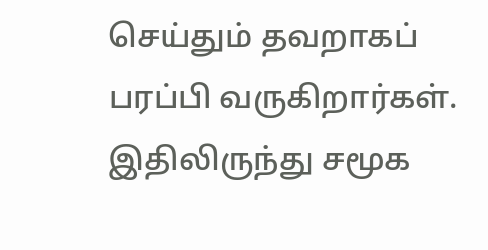செய்தும் தவறாகப் பரப்பி வருகிறார்கள். இதிலிருந்து சமூக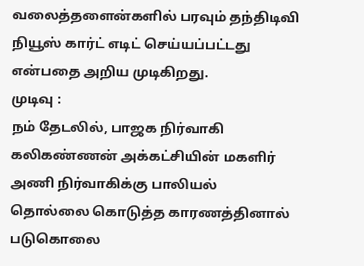வலைத்தளைன்களில் பரவும் தந்திடிவி நியூஸ் கார்ட் எடிட் செய்யப்பட்டது என்பதை அறிய முடிகிறது.
முடிவு :
நம் தேடலில், பாஜக நிர்வாகி கலிகண்ணன் அக்கட்சியின் மகளிர் அணி நிர்வாகிக்கு பாலியல் தொல்லை கொடுத்த காரணத்தினால் படுகொலை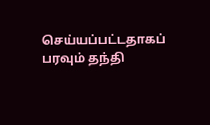செய்யப்பட்டதாகப் பரவும் தந்தி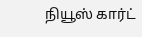நியூஸ் கார்ட்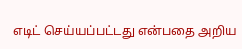எடிட் செய்யப்பட்டது என்பதை அறிய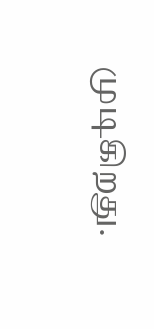முடிகிறது.